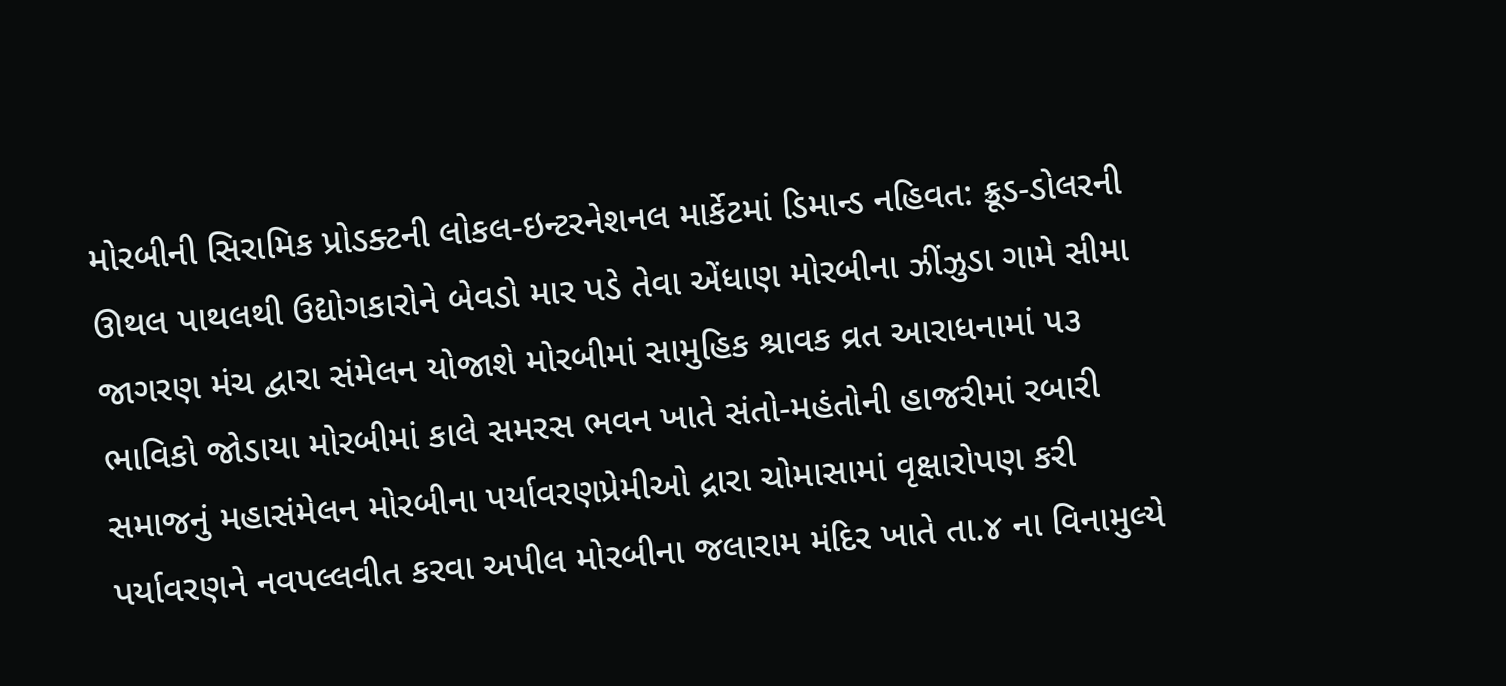મોરબીની સિરામિક પ્રોડક્ટની લોકલ-ઇન્ટરનેશનલ માર્કેટમાં ડિમાન્ડ નહિવત: ક્રૂડ-ડોલરની ઊથલ પાથલથી ઉદ્યોગકારોને બેવડો માર પડે તેવા એંધાણ મોરબીના ઝીંઝુડા ગામે સીમા જાગરણ મંચ દ્વારા સંમેલન યોજાશે મોરબીમાં સામુહિક શ્રાવક વ્રત આરાધનામાં ૫૩ ભાવિકો જોડાયા મોરબીમાં કાલે સમરસ ભવન ખાતે સંતો-મહંતોની હાજરીમાં રબારી સમાજનું મહાસંમેલન મોરબીના પર્યાવરણપ્રેમીઓ દ્રારા ચોમાસામાં વૃક્ષારોપણ કરી પર્યાવરણને નવપલ્લવીત કરવા અપીલ મોરબીના જલારામ મંદિર ખાતે તા.૪ ના વિનામુલ્યે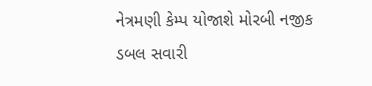નેત્રમણી કેમ્પ યોજાશે મોરબી નજીક ડબલ સવારી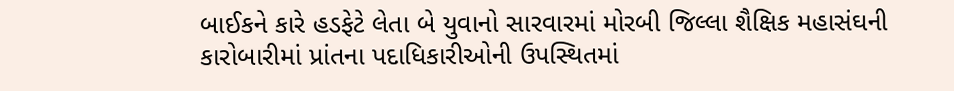બાઈકને કારે હડફેટે લેતા બે યુવાનો સારવારમાં મોરબી જિલ્લા શૈક્ષિક મહાસંઘની કારોબારીમાં પ્રાંતના પદાધિકારીઓની ઉપસ્થિતમાં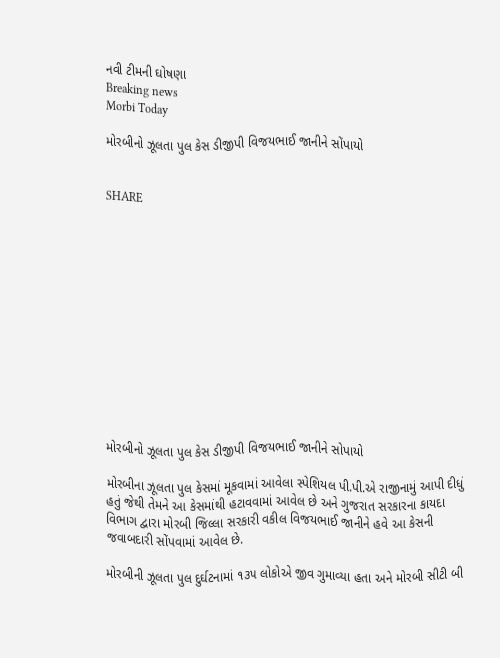નવી ટીમની ઘોષણા
Breaking news
Morbi Today

મોરબીનો ઝૂલતા પુલ કેસ ડીજીપી વિજયભાઈ જાનીને સોંપાયો


SHARE













મોરબીનો ઝૂલતા પુલ કેસ ડીજીપી વિજયભાઈ જાનીને સોપાયો

મોરબીના ઝૂલતા પુલ કેસમાં મૂકવામાં આવેલા સ્પેશિયલ પી.પી.એ રાજીનામું આપી દીધું હતું જેથી તેમને આ કેસમાંથી હટાવવામાં આવેલ છે અને ગુજરાત સરકારના કાયદા વિભાગ દ્વારા મોરબી જિલ્લા સરકારી વકીલ વિજયભાઈ જાનીને હવે આ કેસની જવાબદારી સોંપવામાં આવેલ છે.

મોરબીની ઝૂલતા પુલ દુર્ઘટનામાં ૧૩૫ લોકોએ જીવ ગુમાવ્યા હતા અને મોરબી સીટી બી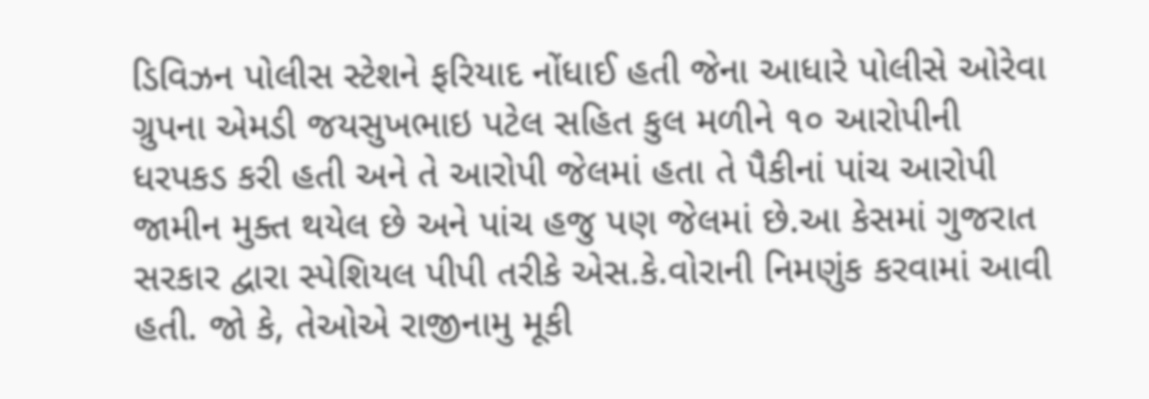ડિવિઝન પોલીસ સ્ટેશને ફરિયાદ નોંધાઈ હતી જેના આધારે પોલીસે ઓરેવા ગ્રુપના એમડી જયસુખભાઇ પટેલ સહિત કુલ મળીને ૧૦ આરોપીની ધરપકડ કરી હતી અને તે આરોપી જેલમાં હતા તે પૈકીનાં પાંચ આરોપી જામીન મુક્ત થયેલ છે અને પાંચ હજુ પણ જેલમાં છે.આ કેસમાં ગુજરાત સરકાર દ્વારા સ્પેશિયલ પીપી તરીકે એસ.કે.વોરાની નિમણુંક કરવામાં આવી હતી. જો કે, તેઓએ રાજીનામુ મૂકી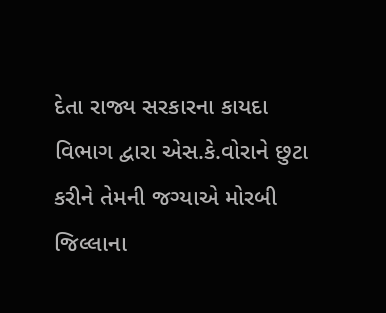દેતા રાજ્ય સરકારના કાયદા વિભાગ દ્વારા એસ.કે.વોરાને છુટા કરીને તેમની જગ્યાએ મોરબી જિલ્લાના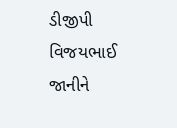ડીજીપી વિજયભાઈ જાનીને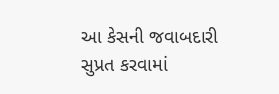આ કેસની જવાબદારી સુપ્રત કરવામાં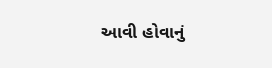આવી હોવાનું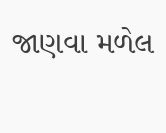જાણવા મળેલ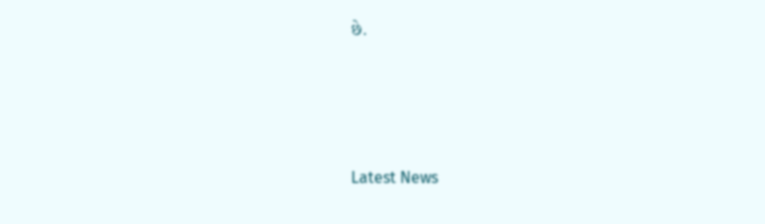છે.






Latest News